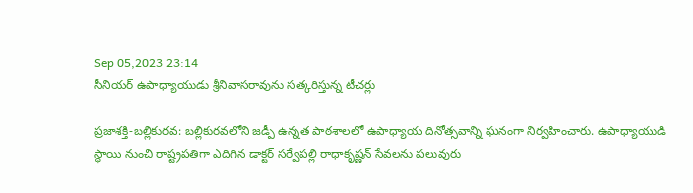Sep 05,2023 23:14
సీనియర్‌ ఉపాధ్యాయుడు శ్రీనివాసరావును సత్కరిస్తున్న టీచర్లు

ప్రజాశక్తి-బల్లికురవ: బల్లికురవలోని జడ్పీ ఉన్నత పాఠశాలలో ఉపాధ్యాయ దినోత్సవాన్ని ఘనంగా నిర్వహించారు. ఉపాధ్యాయుడి స్థాయి నుంచి రాష్ట్రపతిగా ఎదిగిన డాక్టర్‌ సర్వేపల్లి రాధాకృష్ణన్‌ సేవలను పలువురు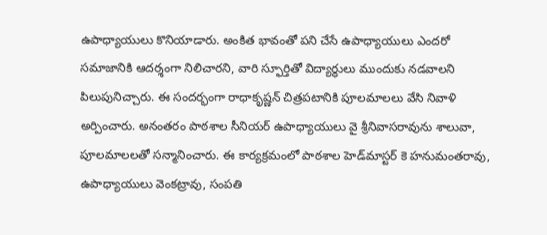ఉపాధ్యాయులు కొనియాడారు. అంకిత భావంతో పని చేసే ఉపాధ్యాయులు ఎందరో సమాజానికి ఆదర్శంగా నిలిచారని, వారి స్ఫూర్తితో విద్యార్థులు ముందుకు నడవాలని పిలుపునిచ్చారు. ఈ సందర్భంగా రాధాకృష్ణన్‌ చిత్రపటానికి పూలమాలలు వేసి నివాళి అర్పించారు. అనంతరం పాఠశాల సీనియర్‌ ఉపాధ్యాయులు వై శ్రీనివాసరావును శాలువా, పూలమాలలతో సన్మానించారు. ఈ కార్యక్రమంలో పాఠశాల హెడ్‌మాస్టర్‌ కె హనుమంతరావు, ఉపాధ్యాయులు వెంకట్రావు, సంపతి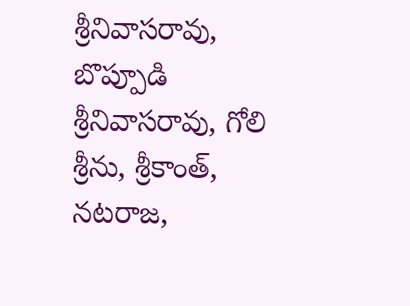శ్రీనివాసరావు, బొప్పూడి శ్రీనివాసరావు, గోలి శ్రీను, శ్రీకాంత్‌, నటరాజ,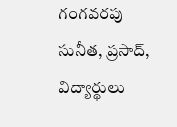గంగవరపు సునీత, ప్రసాద్‌, విద్యార్థులు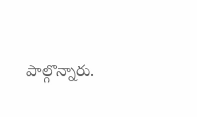పాల్గొన్నారు.